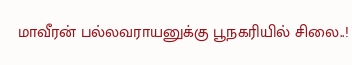மாவீரன் பல்லவராயனுக்கு பூநகரியில் சிலை..!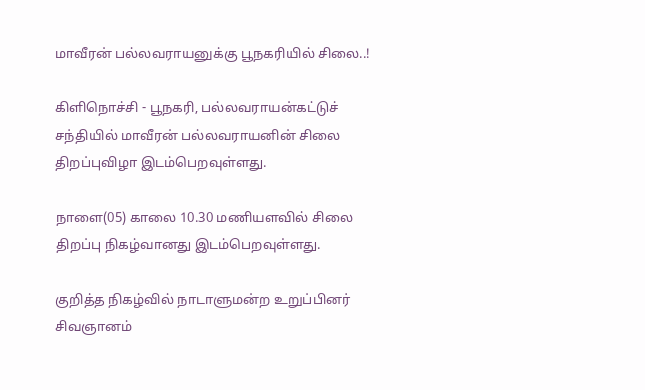மாவீரன் பல்லவராயனுக்கு பூநகரியில் சிலை..!

கிளிநொச்சி - பூநகரி, பல்லவராயன்கட்டுச் சந்தியில் மாவீரன் பல்லவராயனின் சிலை திறப்புவிழா இடம்பெறவுள்ளது.

நாளை(05) காலை 10.30 மணியளவில் சிலை திறப்பு நிகழ்வானது இடம்பெறவுள்ளது.

குறித்த நிகழ்வில் நாடாளுமன்ற உறுப்பினர் சிவஞானம்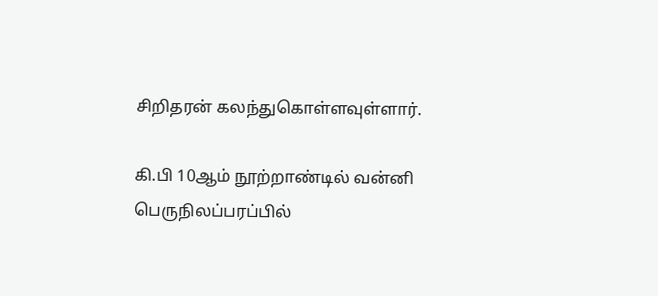சிறிதரன் கலந்துகொள்ளவுள்ளார்.

கி.பி 10ஆம் நூற்றாண்டில் வன்னி பெருநிலப்பரப்பில்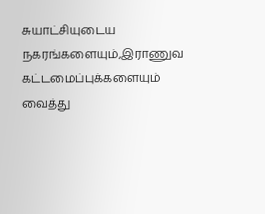சுயாட்சியுடைய நகரங்களையும்,இராணுவ கட்டமைப்புக்களையும் வைத்து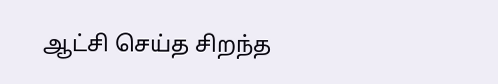ஆட்சி செய்த சிறந்த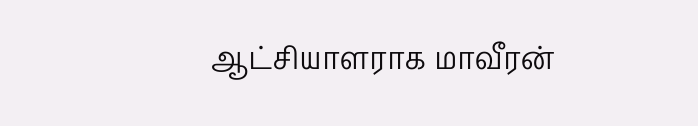ஆட்சியாளராக மாவீரன்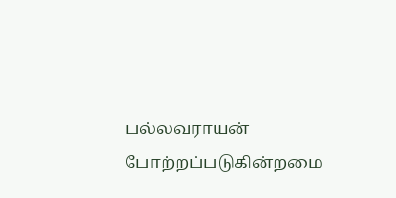பல்லவராயன் போற்றப்படுகின்றமை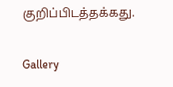குறிப்பிடத்தக்கது.

Gallery